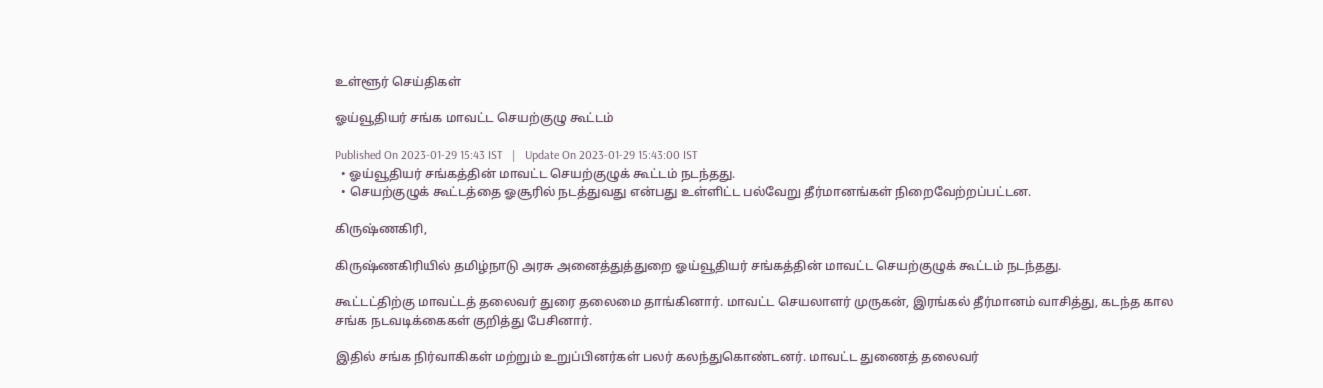உள்ளூர் செய்திகள்

ஓய்வூதியர் சங்க மாவட்ட செயற்குழு கூட்டம்

Published On 2023-01-29 15:43 IST   |   Update On 2023-01-29 15:43:00 IST
  • ஓய்வூதியர் சங்கத்தின் மாவட்ட செயற்குழுக் கூட்டம் நடந்தது.
  • செயற்குழுக் கூட்டத்தை ஓசூரில் நடத்துவது என்பது உள்ளிட்ட பல்வேறு தீர்மானங்கள் நிறைவேற்றப்பட்டன.

கிருஷ்ணகிரி,

கிருஷ்ணகிரியில் தமிழ்நாடு அரசு அனைத்துத்துறை ஓய்வூதியர் சங்கத்தின் மாவட்ட செயற்குழுக் கூட்டம் நடந்தது.

கூட்டட்திற்கு மாவட்டத் தலைவர் துரை தலைமை தாங்கினார். மாவட்ட செயலாளர் முருகன், இரங்கல் தீர்மானம் வாசித்து, கடந்த கால சங்க நடவடிக்கைகள் குறித்து பேசினார்.

இதில் சங்க நிர்வாகிகள் மற்றும் உறுப்பினர்கள் பலர் கலந்துகொண்டனர். மாவட்ட துணைத் தலைவர்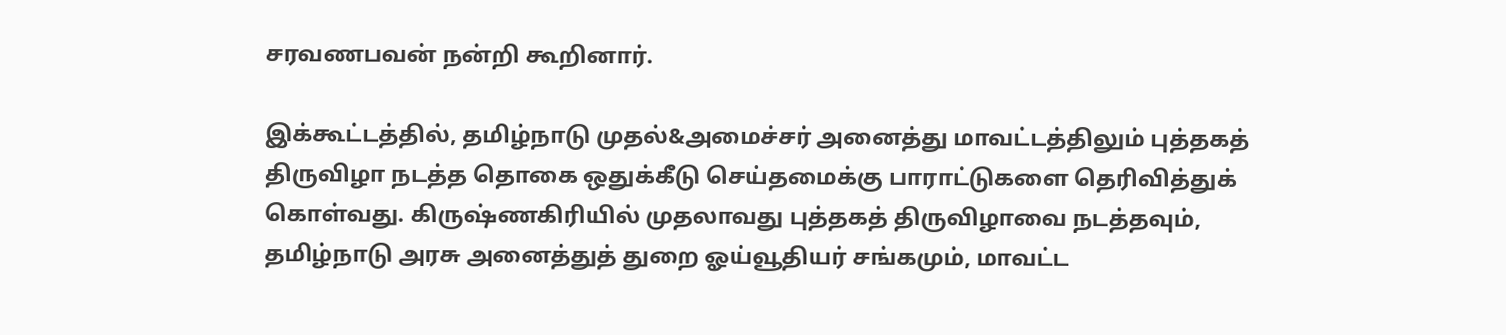சரவணபவன் நன்றி கூறினார்.

இக்கூட்டத்தில், தமிழ்நாடு முதல்&அமைச்சர் அனைத்து மாவட்டத்திலும் புத்தகத் திருவிழா நடத்த தொகை ஒதுக்கீடு செய்தமைக்கு பாராட்டுகளை தெரிவித்துக் கொள்வது. கிருஷ்ணகிரியில் முதலாவது புத்தகத் திருவிழாவை நடத்தவும், தமிழ்நாடு அரசு அனைத்துத் துறை ஓய்வூதியர் சங்கமும், மாவட்ட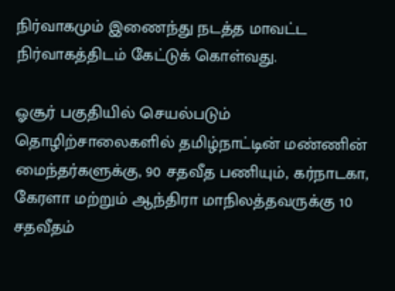நிர்வாகமும் இணைந்து நடத்த மாவட்ட நிர்வாகத்திடம் கேட்டுக் கொள்வது.

ஓசூர் பகுதியில் செயல்படும் தொழிற்சாலைகளில் தமிழ்நாட்டின் மண்ணின் மைந்தர்களுக்கு, 90 சதவீத பணியும், கர்நாடகா, கேரளா மற்றும் ஆந்திரா மாநிலத்தவருக்கு 10 சதவீதம்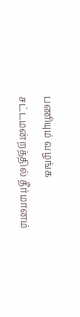பணியும் வழங்க சட்டமன்றத்தில் தீர்மானம்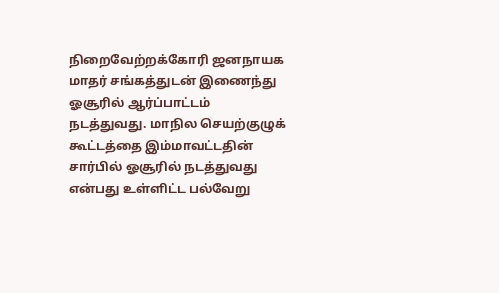நிறைவேற்றக்கோரி ஜனநாயக மாதர் சங்கத்துடன் இணைந்து ஓசூரில் ஆர்ப்பாட்டம் நடத்துவது. மாநில செயற்குழுக் கூட்டத்தை இம்மாவட்டதின் சார்பில் ஓசூரில் நடத்துவது என்பது உள்ளிட்ட பல்வேறு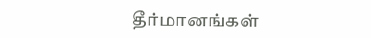தீர்மானங்கள்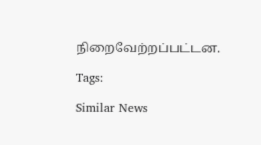நிறைவேற்றப்பட்டன.

Tags:

Similar News